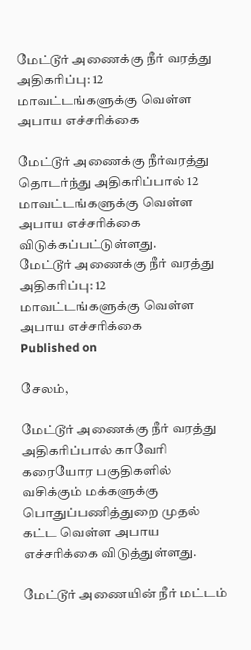மேட்டூர் அணைக்கு நீர் வரத்து அதிகரிப்பு: 12 மாவட்டங்களுக்கு வெள்ள அபாய எச்சரிக்கை

மேட்டூர் அணைக்கு நீர்வரத்து தொடர்ந்து அதிகரிப்பால் 12 மாவட்டங்களுக்கு வெள்ள அபாய எச்சரிக்கை விடுக்கப்பட்டுள்ளது.
மேட்டூர் அணைக்கு நீர் வரத்து அதிகரிப்பு: 12 மாவட்டங்களுக்கு வெள்ள அபாய எச்சரிக்கை
Published on

சேலம்,

மேட்டூர் அணைக்கு நீர் வரத்து அதிகரிப்பால் காவேரி கரையோர பகுதிகளில் வசிக்கும் மக்களுக்கு பொதுப்பணித்துறை முதல் கட்ட வெள்ள அபாய எச்சரிக்கை விடுத்துள்ளது.

மேட்டூர் அணையின் நீர் மட்டம்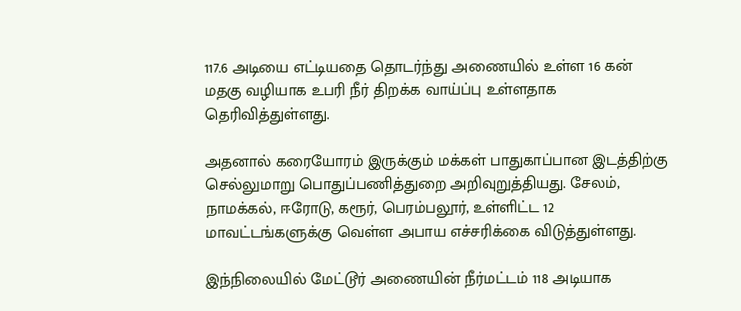117.6 அடியை எட்டியதை தொடர்ந்து அணையில் உள்ள 16 கன் மதகு வழியாக உபரி நீர் திறக்க வாய்ப்பு உள்ளதாக தெரிவித்துள்ளது.

அதனால் கரையோரம் இருக்கும் மக்கள் பாதுகாப்பான இடத்திற்கு செல்லுமாறு பொதுப்பணித்துறை அறிவுறுத்தியது. சேலம், நாமக்கல், ஈரோடு, கரூர், பெரம்பலூர், உள்ளிட்ட 12 மாவட்டங்களுக்கு வெள்ள அபாய எச்சரிக்கை விடுத்துள்ளது.

இந்நிலையில் மேட்டூர் அணையின் நீர்மட்டம் 118 அடியாக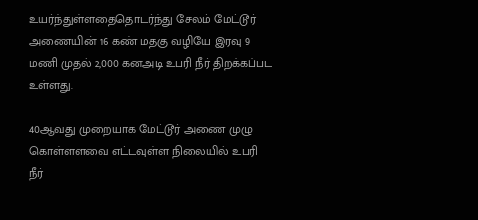உயர்ந்துள்ளதைதொடர்ந்து சேலம் மேட்டூர் அணையின் 16 கண் மதகு வழியே இரவு 9 மணி முதல் 2,000 கனஅடி உபரி நீர் திறக்கப்பட உள்ளது.

40ஆவது முறையாக மேட்டூர் அணை முழு கொள்ளளவை எட்டவுள்ள நிலையில் உபரி நீர்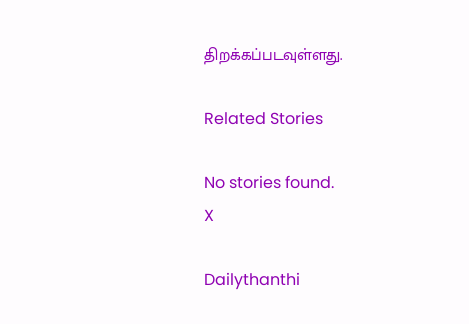திறக்கப்படவுள்ளது.

Related Stories

No stories found.
X

Dailythanthi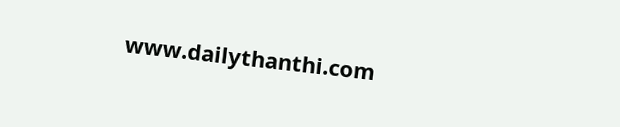www.dailythanthi.com